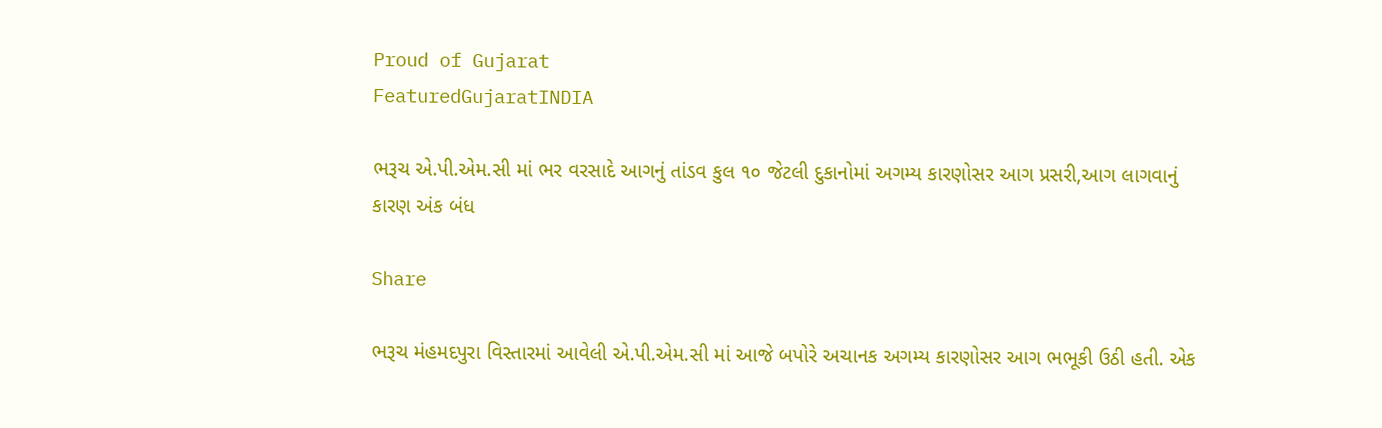Proud of Gujarat
FeaturedGujaratINDIA

ભરૂચ એ.પી.એમ.સી માં ભર વરસાદે આગનું તાંડવ કુલ ૧૦ જેટલી દુકાનોમાં અગમ્ય કારણોસર આગ પ્રસરી,આગ લાગવાનું કારણ અંક બંધ

Share

ભરૂચ મંહમદપુરા વિસ્તારમાં આવેલી એ.પી.એમ.સી માં આજે બપોરે અચાનક અગમ્ય કારણોસર આગ ભભૂકી ઉઠી હતી. એક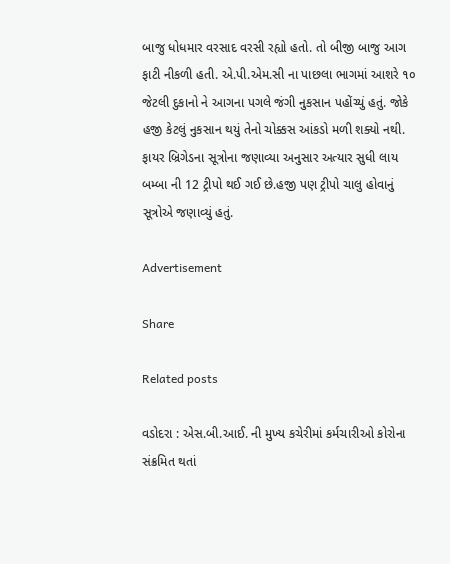બાજુ ધોધમાર વરસાદ વરસી રહ્યો હતો. તો બીજી બાજુ આગ ફાટી નીકળી હતી. એ.પી.એમ.સી ના પાછલા ભાગમાં આશરે ૧૦ જેટલી દુકાનો ને આગના પગલે જંગી નુકસાન પહોંચ્યું હતું. જોકે હજી કેટલું નુકસાન થયું તેનો ચોક્કસ આંકડો મળી શક્યો નથી. ફાયર બ્રિગેડના સૂત્રોના જણાવ્યા અનુસાર અત્યાર સુધી લાય બમ્બા ની 12 ટ્રીપો થઈ ગઈ છે.હજી પણ ટ્રીપો ચાલુ હોવાનું સૂત્રોએ જણાવ્યું હતું.

Advertisement

Share

Related posts

વડોદરા : એસ.બી.આઈ. ની મુખ્ય કચેરીમાં કર્મચારીઓ કોરોના સંક્રમિત થતાં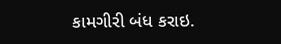કામગીરી બંધ કરાઇ.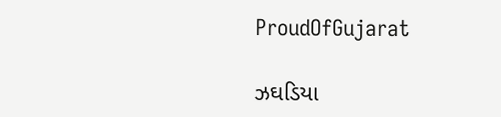ProudOfGujarat

ઝઘડિયા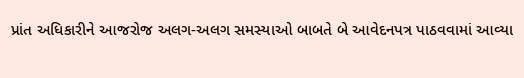પ્રાંત અધિકારીને આજરોજ અલગ-અલગ સમસ્યાઓ બાબતે બે આવેદનપત્ર પાઠવવામાં આવ્યા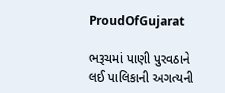ProudOfGujarat

ભરૂચમાં પાણી પુરવઠાને લઈ પાલિકાની અગત્યની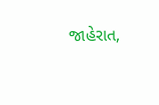જાહેરાત,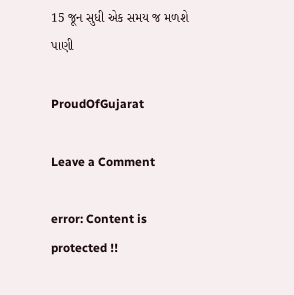15 જૂન સુધી એક સમય જ મળશે પાણી

ProudOfGujarat

Leave a Comment

error: Content is protected !!